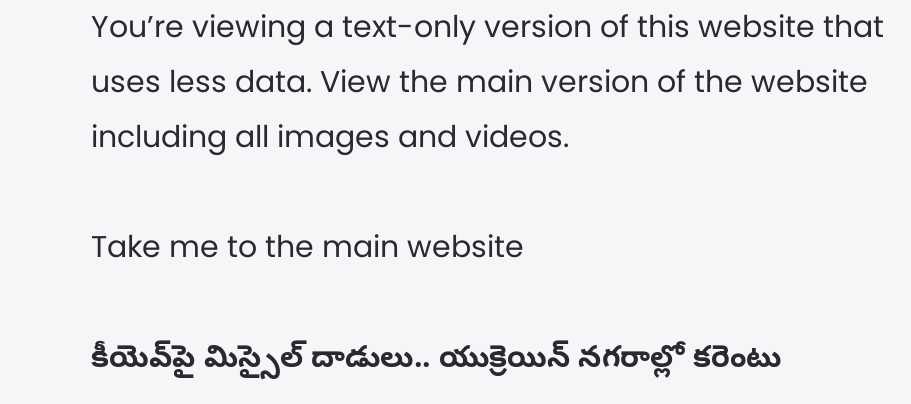You’re viewing a text-only version of this website that uses less data. View the main version of the website including all images and videos.

Take me to the main website

కీయెవ్‌పై మిస్సైల్ దాడులు.. యుక్రెయిన్ నగరాల్లో కరెంటు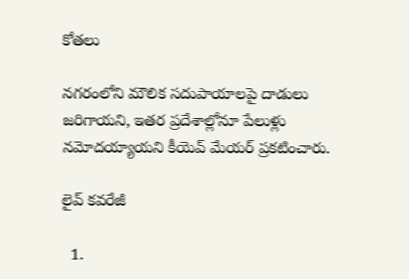కోతలు

నగరంలోని మౌలిక సదుపాయాలపై దాడులు జరిగాయని, ఇతర ప్రదేశాల్లోనూ పేలుళ్లు నమోదయ్యాయని కీయెవ్ మేయర్ ప్రకటించారు.

లైవ్ కవరేజీ

  1.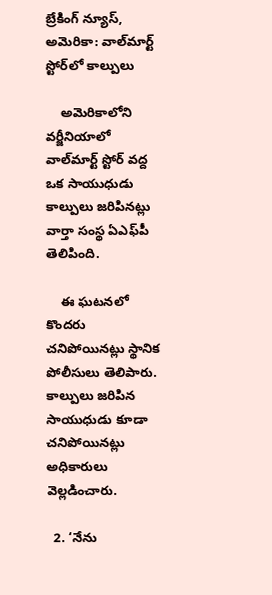బ్రేకింగ్ న్యూస్, అమెరికా: వాల్‌మార్ట్ స్టోర్‌లో కాల్పులు

    అమెరికాలోని వర్జీనియాలో వాల్‌మార్ట్ స్టోర్ వద్ద ఒక సాయుధుడు కాల్పులు జరిపినట్లు వార్తా సంస్థ ఏఎఫ్‌పీ తెలిపింది.

    ఈ ఘటనలో కొందరు చనిపోయినట్లు స్థానిక పోలీసులు తెలిపారు. కాల్పులు జరిపిన సాయుధుడు కూడా చనిపోయినట్లు అధికారులు వెల్లడించారు.

  2. ‘నేను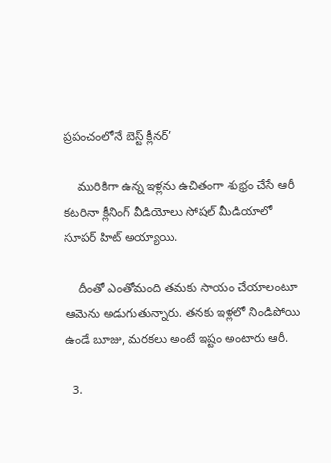ప్రపంచంలోనే బెస్ట్ క్లీనర్’

    మురికిగా ఉన్న ఇళ్లను ఉచితంగా శుభ్రం చేసే ఆరీ కటరినా క్లీనింగ్ వీడియోలు సోషల్ మీడియాలో సూపర్ హిట్ అయ్యాయి.

    దీంతో ఎంతోమంది తమకు సాయం చేయాలంటూ ఆమెను అడుగుతున్నారు. తనకు ఇళ్లలో నిండిపోయి ఉండే బూజు, మరకలు అంటే ఇష్టం అంటారు ఆరీ.

  3.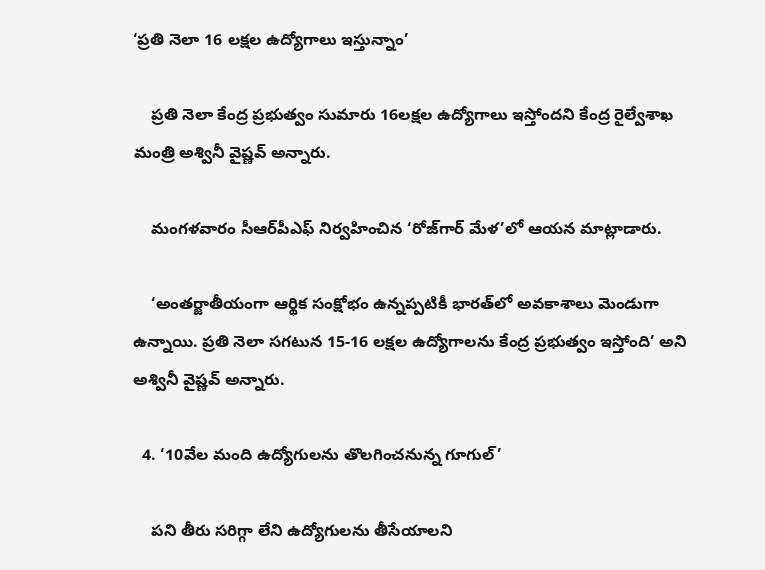‘ప్రతి నెలా 16 లక్షల ఉద్యోగాలు ఇస్తున్నాం’

    ప్రతి నెలా కేంద్ర ప్రభుత్వం సుమారు 16లక్షల ఉద్యోగాలు ఇస్తోందని కేంద్ర రైల్వేశాఖ మంత్రి అశ్వినీ వైష్ణవ్ అన్నారు.

    మంగళవారం సీఆర్‌పీఎఫ్ నిర్వహించిన ‘రోజ్‌గార్ మేళ’లో ఆయన మాట్లాడారు.

    ‘అంతర్జాతీయంగా ఆర్థిక సంక్షోభం ఉన్నప్పటికీ భారత్‌లో అవకాశాలు మెండుగా ఉన్నాయి. ప్రతి నెలా సగటున 15-16 లక్షల ఉద్యోగాలను కేంద్ర ప్రభుత్వం ఇస్తోంది’ అని అశ్వినీ వైష్ణవ్ అన్నారు.

  4. ‘10వేల మంది ఉద్యోగులను తొలగించనున్న గూగుల్’

    పని తీరు సరిగ్గా లేని ఉద్యోగులను తీసేయాలని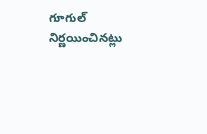గూగుల్ నిర్ణయించినట్లు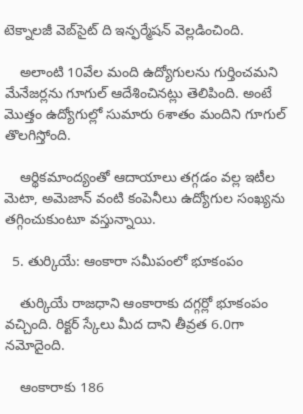టెక్నాలజీ వెబ్‌సైట్ ది ఇన్ఫర్మేషన్ వెల్లడించింది.

    అలాంటి 10వేల మంది ఉద్యోగులను గుర్తించమని మేనేజర్లను గూగుల్ ఆదేశించినట్లు తెలిపింది. అంటే మొత్తం ఉద్యోగుల్లో సుమారు 6శాతం మందిని గూగుల్ తొలగిస్తోంది.

    ఆర్థికమాంద్యంతో ఆదాయాలు తగ్గడం వల్ల ఇటీల మెటా, అమెజాన్ వంటి కంపెనీలు ఉద్యోగుల సంఖ్యను తగ్గించుకుంటూ వస్తున్నాయి.

  5. తుర్కియే: ఆంకారా సమీపంలో భూకంపం

    తుర్కియే రాజధాని ఆంకారాకు దగ్గర్లో భూకంపం వచ్చింది. రిక్టర్ స్కేలు మీద దాని తీవ్రత 6.0గా నమోదైంది.

    ఆంకారాకు 186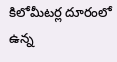కిలోమీటర్ల దూరంలో ఉన్న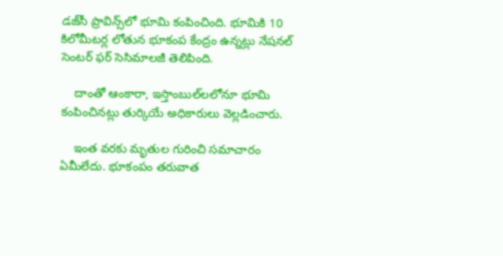డజ్‌సీ ప్రావిన్స్‌లో భూమి కంపించింది. భూమికి 10 కిలోమీటర్ల లోతున భూకంప కేంద్రం ఉన్నట్లు నేషనల్ సెంటర్ ఫర్ సెసిమాలజీ తెలిపింది.

    దాంతో ఆంకారా, ఇస్తాంబుల్‌లలోనూ భూమి కంపించినట్లు తుర్కియే అధికారులు వెల్లడించారు.

    ఇంత వరకు మృతుల గురించి సమాచారం ఏమీలేదు. భూకంపం తరువాత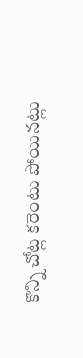కొన్ని చోట్ల కరెంటు పోయినట్లు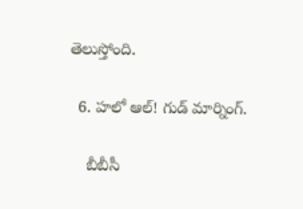తెలుస్తోంది.

  6. హలో ఆల్! గుడ్ మార్నింగ్.

    బీబీసీ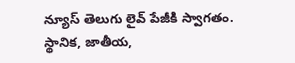న్యూస్ తెలుగు లైవ్ పేజీకి స్వాగతం. స్థానిక, జాతీయ,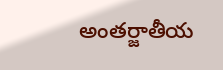అంతర్జాతీయ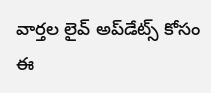వార్తల లైవ్ అప్‌డేట్స్ కోసం ఈ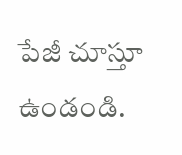పేజీ చూస్తూ ఉండండి.